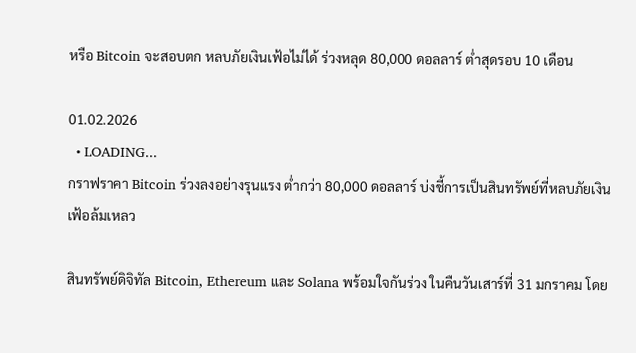หรือ Bitcoin จะสอบตก หลบภัยเงินเฟ้อไม่ได้ ร่วงหลุด 80,000 ดอลลาร์ ต่ำสุดรอบ 10 เดือน

01.02.2026
  • LOADING...
กราฟราคา Bitcoin ร่วงลงอย่างรุนแรง ต่ำกว่า 80,000 ดอลลาร์ บ่งชี้การเป็นสินทรัพย์ที่หลบภัยเงินเฟ้อล้มเหลว

สินทรัพย์ดิจิทัล Bitcoin, Ethereum และ Solana พร้อมใจกันร่วง ในคืนวันเสาร์ที่ 31 มกราคม โดย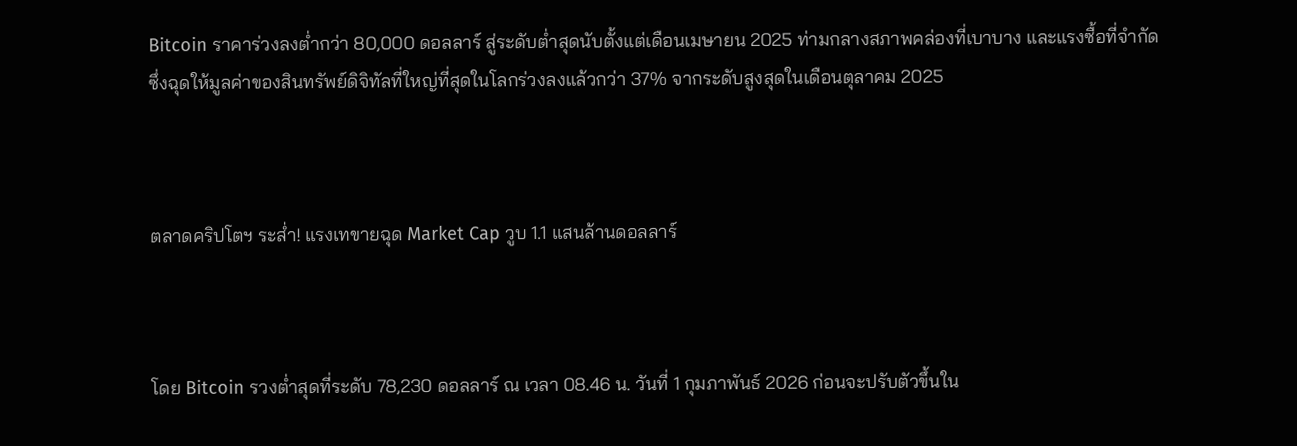Bitcoin ราคาร่วงลงต่ำกว่า 80,000 ดอลลาร์ สู่ระดับต่ำสุดนับตั้งแต่เดือนเมษายน 2025 ท่ามกลางสภาพคล่องที่เบาบาง และแรงซื้อที่จำกัด ซึ่งฉุดให้มูลค่าของสินทรัพย์ดิจิทัลที่ใหญ่ที่สุดในโลกร่วงลงแล้วกว่า 37% จากระดับสูงสุดในเดือนตุลาคม 2025



ตลาดคริปโตฯ ระส่ำ! แรงเทขายฉุด Market Cap วูบ 1.1 แสนล้านดอลลาร์



โดย Bitcoin รวงต่ำสุดที่ระดับ 78,230 ดอลลาร์ ณ เวลา 08.46 น. วันที่ 1 กุมภาพันธ์ 2026 ก่อนจะปรับตัวขึ้นใน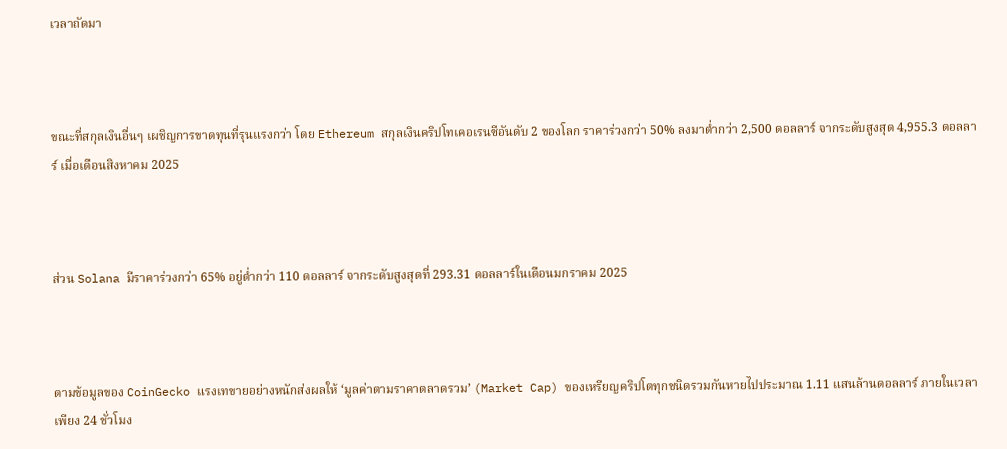เวลาถัดมา



ขณะที่สกุลเงินอื่นๆ เผชิญการขาดทุนที่รุนแรงกว่า โดย Ethereum สกุลเงินคริปโทเคอเรนซีอันดับ 2 ของโลก ราคาร่วงกว่า 50% ลงมาต่ำกว่า 2,500 ดอลลาร์ จากระดับสูงสุด 4,955.3 ดอลลาร์ เมื่อเดือนสิงหาคม 2025



ส่วน Solana มีราคาร่วงกว่า 65% อยู่ต่ำกว่า 110 ดอลลาร์ จากระดับสูงสุดที่ 293.31 ดอลลาร์ในเดือนมกราคม 2025



ตามข้อมูลของ CoinGecko แรงเทขายอย่างหนักส่งผลให้ ‘มูลค่าตามราคาตลาดรวม’ (Market Cap) ของเหรียญคริปโตทุกชนิดรวมกันหายไปประมาณ 1.11 แสนล้านดอลลาร์ ภายในเวลาเพียง 24 ชั่วโมง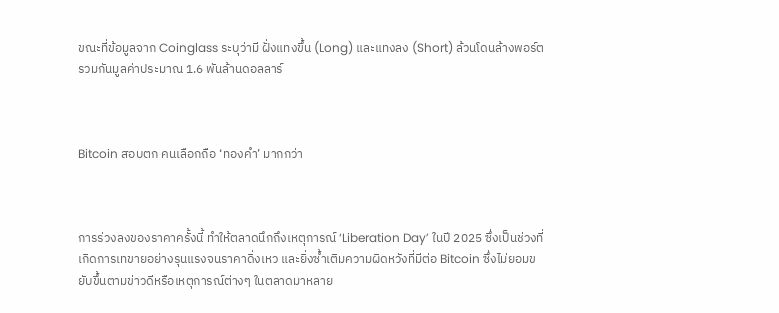ขณะที่ข้อมูลจาก Coinglass ระบุว่ามี ฝั่งแทงขึ้น (Long) และแทงลง (Short) ล้วนโดนล้างพอร์ตรวมกันมูลค่าประมาณ 1.6 พันล้านดอลลาร์



Bitcoin สอบตก คนเลือกถือ ‘ทองคำ’ มากกว่า



การร่วงลงของราคาครั้งนี้ ทำให้ตลาดนึกถึงเหตุการณ์ ‘Liberation Day’ ในปี 2025 ซึ่งเป็นช่วงที่เกิดการเทขายอย่างรุนแรงจนราคาดิ่งเหว และยิ่งซ้ำเติมความผิดหวังที่มีต่อ Bitcoin ซึ่งไม่ยอมขยับขึ้นตามข่าวดีหรือเหตุการณ์ต่างๆ ในตลาดมาหลาย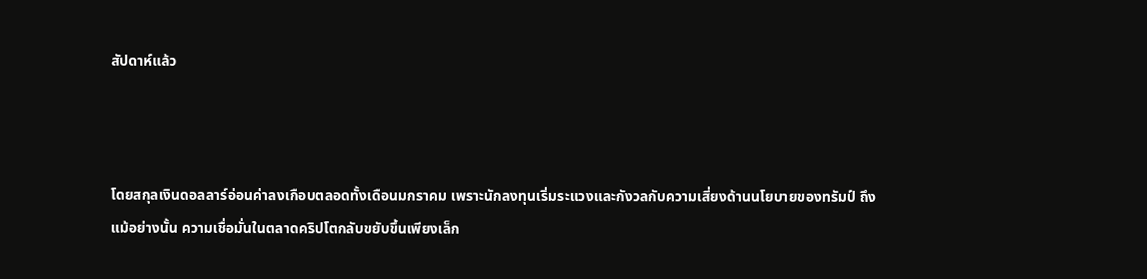สัปดาห์แล้ว



โดยสกุลเงินดอลลาร์อ่อนค่าลงเกือบตลอดทั้งเดือนมกราคม เพราะนักลงทุนเริ่มระแวงและกังวลกับความเสี่ยงด้านนโยบายของทรัมป์ ถึงแม้อย่างนั้น ความเชื่อมั่นในตลาดคริปโตกลับขยับขึ้นเพียงเล็ก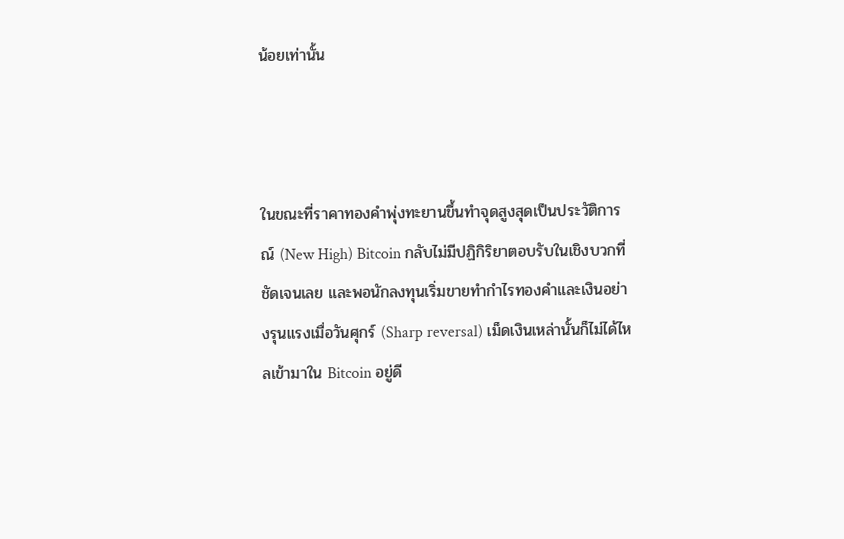น้อยเท่านั้น



ในขณะที่ราคาทองคำพุ่งทะยานขึ้นทำจุดสูงสุดเป็นประวัติการณ์ (New High) Bitcoin กลับไม่มีปฏิกิริยาตอบรับในเชิงบวกที่ชัดเจนเลย และพอนักลงทุนเริ่มขายทำกำไรทองคำและเงินอย่างรุนแรงเมื่อวันศุกร์ (Sharp reversal) เม็ดเงินเหล่านั้นก็ไม่ได้ไหลเข้ามาใน Bitcoin อยู่ดี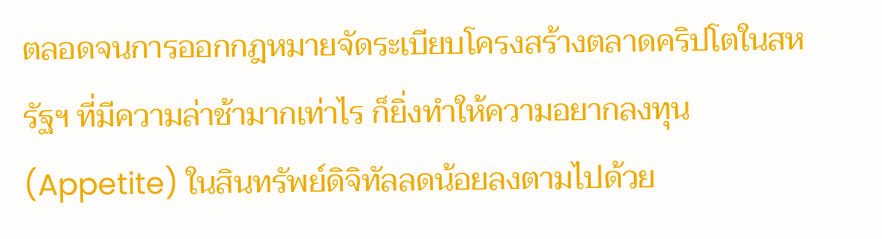ตลอดจนการออกกฎหมายจัดระเบียบโครงสร้างตลาดคริปโตในสหรัฐฯ ที่มีความล่าช้ามากเท่าไร ก็ยิ่งทำให้ความอยากลงทุน (Appetite) ในสินทรัพย์ดิจิทัลลดน้อยลงตามไปด้วย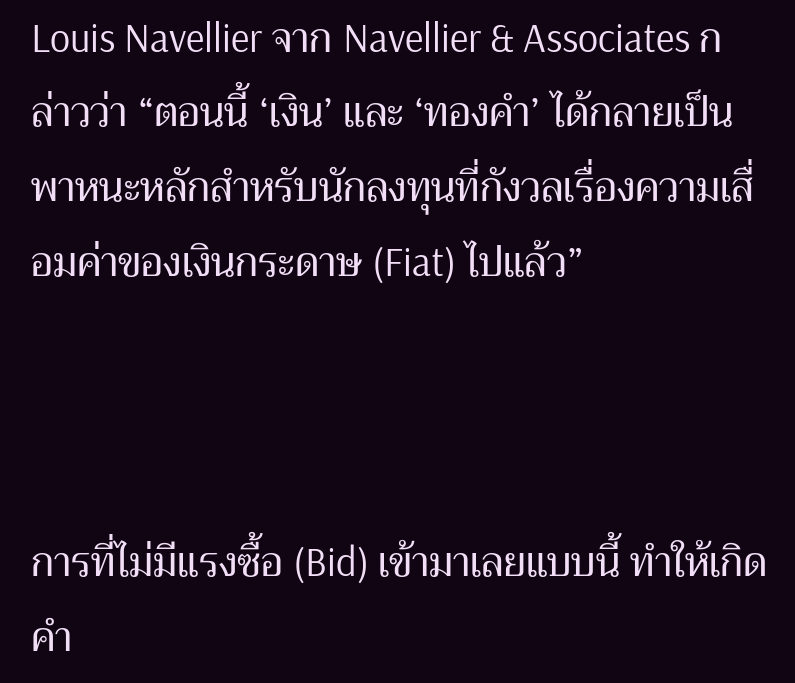Louis Navellier จาก Navellier & Associates กล่าวว่า “ตอนนี้ ‘เงิน’ และ ‘ทองคำ’ ได้กลายเป็นพาหนะหลักสำหรับนักลงทุนที่กังวลเรื่องความเสื่อมค่าของเงินกระดาษ (Fiat) ไปแล้ว”



การที่ไม่มีแรงซื้อ (Bid) เข้ามาเลยแบบนี้ ทำให้เกิดคำ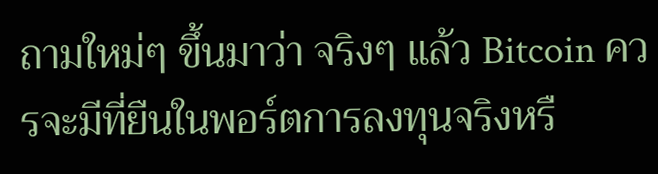ถามใหม่ๆ ขึ้นมาว่า จริงๆ แล้ว Bitcoin ควรจะมีที่ยืนในพอร์ตการลงทุนจริงหรื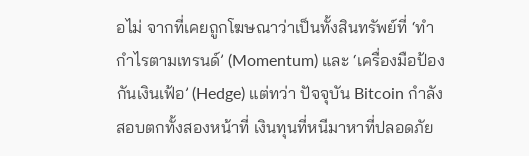อไม่ จากที่เคยถูกโฆษณาว่าเป็นทั้งสินทรัพย์ที่ ‘ทำกำไรตามเทรนด์’ (Momentum) และ ‘เครื่องมือป้องกันเงินเฟ้อ’ (Hedge) แต่ทว่า ปัจจุบัน Bitcoin กำลังสอบตกทั้งสองหน้าที่ เงินทุนที่หนีมาหาที่ปลอดภัย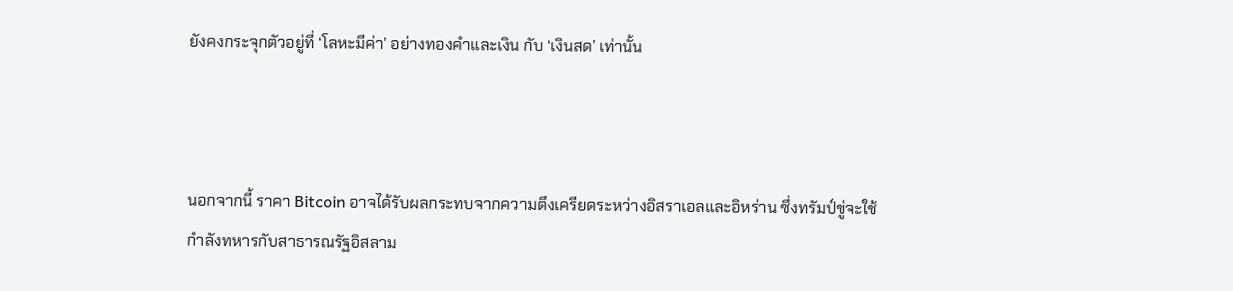ยังคงกระจุกตัวอยู่ที่ ‘โลหะมีค่า’ อย่างทองคำและเงิน กับ ‘เงินสด’ เท่านั้น



นอกจากนี้ ราคา Bitcoin อาจได้รับผลกระทบจากความตึงเครียดระหว่างอิสราเอลและอิหร่าน ซึ่งทรัมป์ขู่จะใช้กำลังทหารกับสาธารณรัฐอิสลาม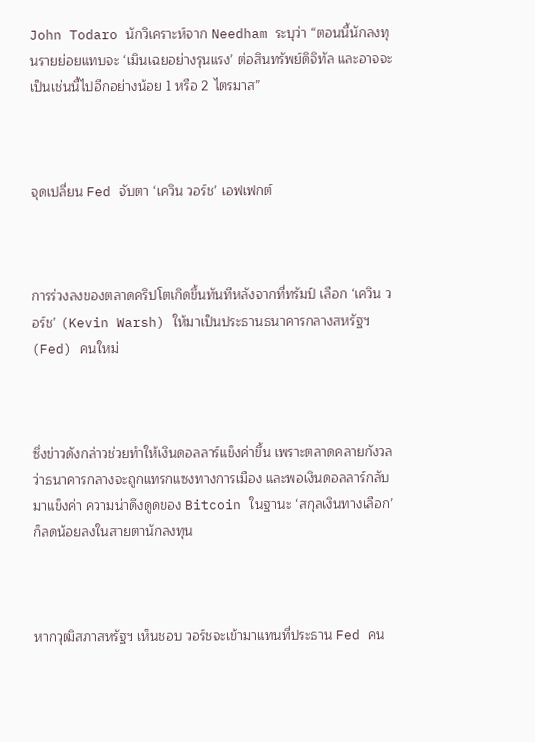John Todaro นักวิเคราะห์จาก Needham ระบุว่า “ตอนนี้นักลงทุนรายย่อยแทบจะ ‘เมินเฉยอย่างรุนแรง’ ต่อสินทรัพย์ดิจิทัล และอาจจะเป็นเช่นนี้ไปอีกอย่างน้อย 1 หรือ 2 ไตรมาส”



จุดเปลี่ยน Fed จับตา ‘เควิน วอร์ช’ เอฟเฟกต์



การร่วงลงของตลาดคริปโตเกิดขึ้นทันทีหลังจากที่ทรัมป์ เลือก ‘เควิน วอร์ช’ (Kevin Warsh) ให้มาเป็นประธานธนาคารกลางสหรัฐฯ (Fed) คนใหม่



ซึ่งข่าวดังกล่าวช่วยทำให้เงินดอลลาร์แข็งค่าขึ้น เพราะตลาดคลายกังวลว่าธนาคารกลางจะถูกแทรกแซงทางการเมือง และพอเงินดอลลาร์กลับมาแข็งค่า ความน่าดึงดูดของ Bitcoin ในฐานะ ‘สกุลเงินทางเลือก’ ก็ลดน้อยลงในสายตานักลงทุน



หากวุฒิสภาสหรัฐฯ เห็นชอบ วอร์ชจะเข้ามาแทนที่ประธาน Fed คน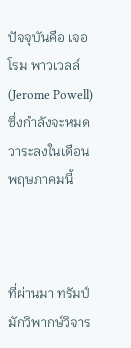ปัจจุบันคือ เจอโรม พาวเวลล์ (Jerome Powell) ซึ่งกำลังจะหมดวาระลงในเดือนพฤษภาคมนี้



ที่ผ่านมา ทรัมป์มักวิพากษ์วิจาร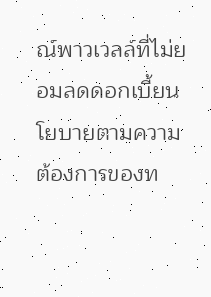ณ์พาวเวลล์ที่ไม่ยอมลดดอกเบี้ยนโยบายตามความต้องการของท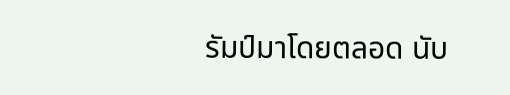รัมป์มาโดยตลอด นับ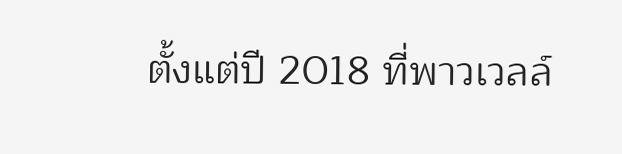ตั้งแต่ปี 2018 ที่พาวเวลล์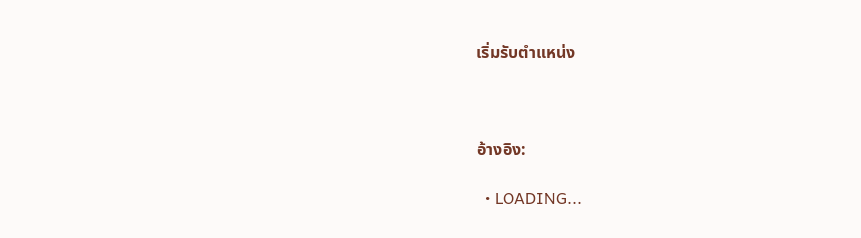เริ่มรับตำแหน่ง



อ้างอิง:

  • LOADING...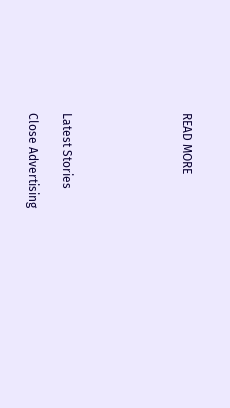READ MORE






Latest Stories

Close Advertising